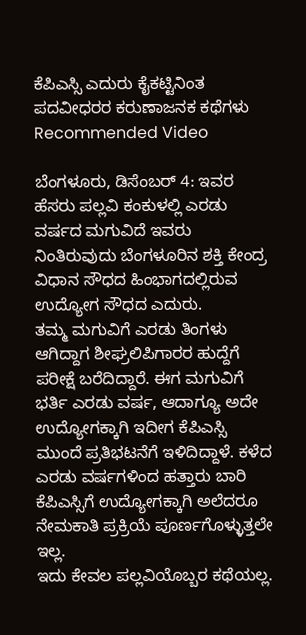ಕೆಪಿಎಸ್ಸಿ ಎದುರು ಕೈಕಟ್ಟಿನಿಂತ ಪದವೀಧರರ ಕರುಣಾಜನಕ ಕಥೆಗಳು
Recommended Video

ಬೆಂಗಳೂರು, ಡಿಸೆಂಬರ್ 4: ಇವರ ಹೆಸರು ಪಲ್ಲವಿ ಕಂಕುಳಲ್ಲಿ ಎರಡು ವರ್ಷದ ಮಗುವಿದೆ ಇವರು ನಿಂತಿರುವುದು ಬೆಂಗಳೂರಿನ ಶಕ್ತಿ ಕೇಂದ್ರ ವಿಧಾನ ಸೌಧದ ಹಿಂಭಾಗದಲ್ಲಿರುವ ಉದ್ಯೋಗ ಸೌಧದ ಎದುರು.
ತಮ್ಮ ಮಗುವಿಗೆ ಎರಡು ತಿಂಗಳು ಆಗಿದ್ದಾಗ ಶೀಘ್ರಲಿಪಿಗಾರರ ಹುದ್ದೆಗೆ ಪರೀಕ್ಷೆ ಬರೆದಿದ್ದಾರೆ. ಈಗ ಮಗುವಿಗೆ ಭರ್ತಿ ಎರಡು ವರ್ಷ, ಆದಾಗ್ಯೂ ಅದೇ ಉದ್ಯೋಗಕ್ಕಾಗಿ ಇದೀಗ ಕೆಪಿಎಸ್ಸಿ ಮುಂದೆ ಪ್ರತಿಭಟನೆಗೆ ಇಳಿದಿದ್ದಾಳೆ. ಕಳೆದ ಎರಡು ವರ್ಷಗಳಿಂದ ಹತ್ತಾರು ಬಾರಿ ಕೆಪಿಎಸ್ಸಿಗೆ ಉದ್ಯೋಗಕ್ಕಾಗಿ ಅಲೆದರೂ ನೇಮಕಾತಿ ಪ್ರಕ್ರಿಯೆ ಪೂರ್ಣಗೊಳ್ಳುತ್ತಲೇ ಇಲ್ಲ.
ಇದು ಕೇವಲ ಪಲ್ಲವಿಯೊಬ್ಬರ ಕಥೆಯಲ್ಲ.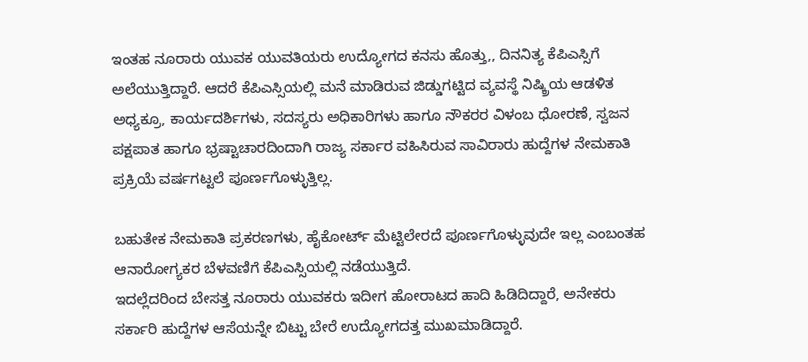ಇಂತಹ ನೂರಾರು ಯುವಕ ಯುವತಿಯರು ಉದ್ಯೋಗದ ಕನಸು ಹೊತ್ತು,, ದಿನನಿತ್ಯ ಕೆಪಿಎಸ್ಸಿಗೆ ಅಲೆಯುತ್ತಿದ್ದಾರೆ. ಆದರೆ ಕೆಪಿಎಸ್ಸಿಯಲ್ಲಿ ಮನೆ ಮಾಡಿರುವ ಜಿಡ್ಡುಗಟ್ಟಿದ ವ್ಯವಸ್ಥೆ ನಿಷ್ಕ್ರಿಯ ಆಡಳಿತ ಅಧ್ಯಕ್ರೂ, ಕಾರ್ಯದರ್ಶಿಗಳು, ಸದಸ್ಯರು ಅಧಿಕಾರಿಗಳು ಹಾಗೂ ನೌಕರರ ವಿಳಂಬ ಧೋರಣೆ, ಸ್ವಜನ ಪಕ್ಷಪಾತ ಹಾಗೂ ಭ್ರಷ್ಟಾಚಾರದಿಂದಾಗಿ ರಾಜ್ಯ ಸರ್ಕಾರ ವಹಿಸಿರುವ ಸಾವಿರಾರು ಹುದ್ದೆಗಳ ನೇಮಕಾತಿ ಪ್ರಕ್ರಿಯೆ ವರ್ಷಗಟ್ಟಲೆ ಪೂರ್ಣಗೊಳ್ಳುತ್ತಿಲ್ಲ.

ಬಹುತೇಕ ನೇಮಕಾತಿ ಪ್ರಕರಣಗಳು, ಹೈಕೋರ್ಟ್ ಮೆಟ್ಟಿಲೇರದೆ ಪೂರ್ಣಗೊಳ್ಳುವುದೇ ಇಲ್ಲ ಎಂಬಂತಹ ಆನಾರೋಗ್ಯಕರ ಬೆಳವಣಿಗೆ ಕೆಪಿಎಸ್ಸಿಯಲ್ಲಿ ನಡೆಯುತ್ತಿದೆ.
ಇದಲ್ಲೆದರಿಂದ ಬೇಸತ್ತ ನೂರಾರು ಯುವಕರು ಇದೀಗ ಹೋರಾಟದ ಹಾದಿ ಹಿಡಿದಿದ್ದಾರೆ, ಅನೇಕರು ಸರ್ಕಾರಿ ಹುದ್ದೆಗಳ ಆಸೆಯನ್ನೇ ಬಿಟ್ಟು ಬೇರೆ ಉದ್ಯೋಗದತ್ತ ಮುಖಮಾಡಿದ್ದಾರೆ.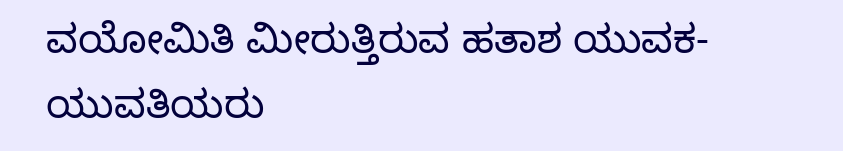ವಯೋಮಿತಿ ಮೀರುತ್ತಿರುವ ಹತಾಶ ಯುವಕ-ಯುವತಿಯರು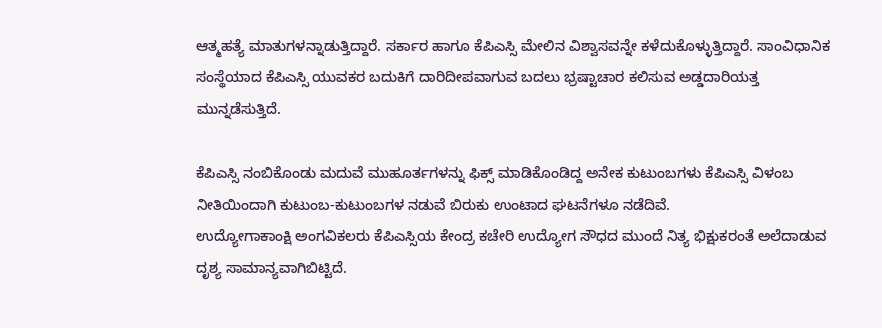ಆತ್ಮಹತ್ಯೆ ಮಾತುಗಳನ್ನಾಡುತ್ತಿದ್ದಾರೆ. ಸರ್ಕಾರ ಹಾಗೂ ಕೆಪಿಎಸ್ಸಿ ಮೇಲಿನ ವಿಶ್ವಾಸವನ್ನೇ ಕಳೆದುಕೊಳ್ಳುತ್ತಿದ್ದಾರೆ. ಸಾಂವಿಧಾನಿಕ ಸಂಸ್ಥೆಯಾದ ಕೆಪಿಎಸ್ಸಿ ಯುವಕರ ಬದುಕಿಗೆ ದಾರಿದೀಪವಾಗುವ ಬದಲು ಭ್ರಷ್ಟಾಚಾರ ಕಲಿಸುವ ಅಡ್ಡದಾರಿಯತ್ತ ಮುನ್ನಡೆಸುತ್ತಿದೆ.

ಕೆಪಿಎಸ್ಸಿ ನಂಬಿಕೊಂಡು ಮದುವೆ ಮುಹೂರ್ತಗಳನ್ನು ಫಿಕ್ಸ್ ಮಾಡಿಕೊಂಡಿದ್ದ ಅನೇಕ ಕುಟುಂಬಗಳು ಕೆಪಿಎಸ್ಸಿ ವಿಳಂಬ ನೀತಿಯಿಂದಾಗಿ ಕುಟುಂಬ-ಕುಟುಂಬಗಳ ನಡುವೆ ಬಿರುಕು ಉಂಟಾದ ಘಟನೆಗಳೂ ನಡೆದಿವೆ.
ಉದ್ಯೋಗಾಕಾಂಕ್ಷಿ ಅಂಗವಿಕಲರು ಕೆಪಿಎಸ್ಸಿಯ ಕೇಂದ್ರ ಕಚೇರಿ ಉದ್ಯೋಗ ಸೌಧದ ಮುಂದೆ ನಿತ್ಯ ಭಿಕ್ಷುಕರಂತೆ ಅಲೆದಾಡುವ ದೃಶ್ಯ ಸಾಮಾನ್ಯವಾಗಿಬಿಟ್ಟಿದೆ.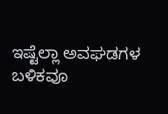ಇಷ್ಟೆಲ್ಲಾ ಅವಘಡಗಳ ಬಳಿಕವೂ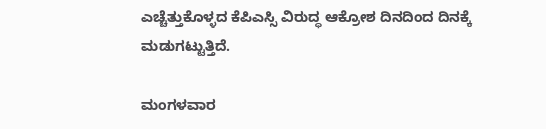ಎಚ್ಚೆತ್ತುಕೊಳ್ಳದ ಕೆಪಿಎಸ್ಸಿ ವಿರುದ್ಧ ಆಕ್ರೋಶ ದಿನದಿಂದ ದಿನಕ್ಕೆ ಮಡುಗಟ್ಟುತ್ತಿದೆ.

ಮಂಗಳವಾರ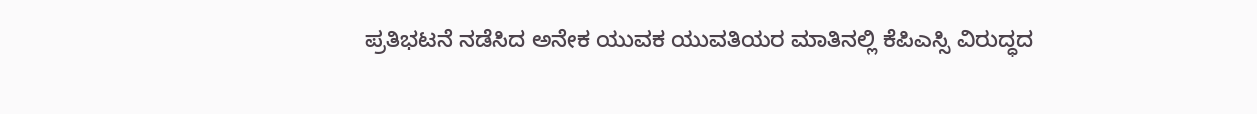ಪ್ರತಿಭಟನೆ ನಡೆಸಿದ ಅನೇಕ ಯುವಕ ಯುವತಿಯರ ಮಾತಿನಲ್ಲಿ ಕೆಪಿಎಸ್ಸಿ ವಿರುದ್ಧದ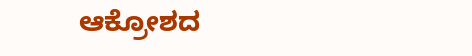ಆಕ್ರೋಶದ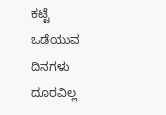ಕಟ್ಟೆ ಒಡೆಯುವ ದಿನಗಳು ದೂರವಿಲ್ಲ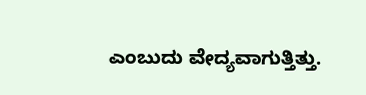ಎಂಬುದು ವೇದ್ಯವಾಗುತ್ತಿತ್ತು.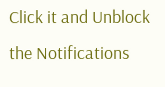Click it and Unblock the Notifications